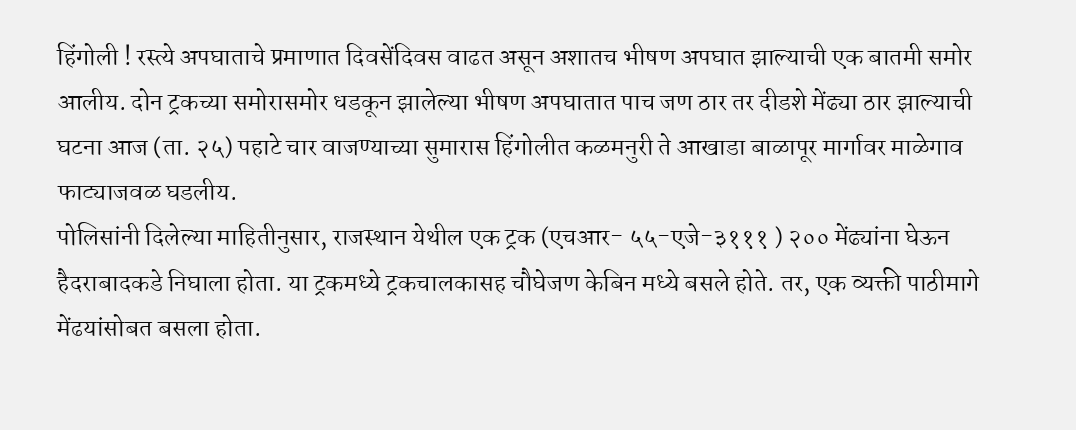हिंगोली ! रस्त्ये अपघाताचे प्रमाणात दिवसेंदिवस वाढत असून अशातच भीषण अपघात झाल्याची एक बातमी समोर आलीय. दोन ट्रकच्या समोरासमोर धडकून झालेल्या भीषण अपघातात पाच जण ठार तर दीडशे मेंढ्या ठार झाल्याची घटना आज (ता. २५) पहाटे चार वाजण्याच्या सुमारास हिंगोलीत कळमनुरी ते आखाडा बाळापूर मार्गावर माळेगाव फाट्याजवळ घडलीय.
पोलिसांनी दिलेल्या माहितीनुसार, राजस्थान येथील एक ट्रक (एचआर- ५५-एजे-३१११ ) २०० मेंढ्यांना घेऊन हैदराबादकडे निघाला होता. या ट्रकमध्ये ट्रकचालकासह चौघेजण केबिन मध्ये बसले होते. तर, एक व्यक्ती पाठीमागे मेंढयांसोबत बसला होता.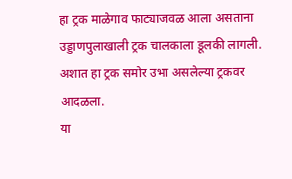हा ट्रक माळेगाव फाट्याजवळ आला असताना उड्डाणपुलाखाली ट्रक चालकाला डूलकी लागली. अशात हा ट्रक समोर उभा असलेल्या ट्रकवर आदळला.
या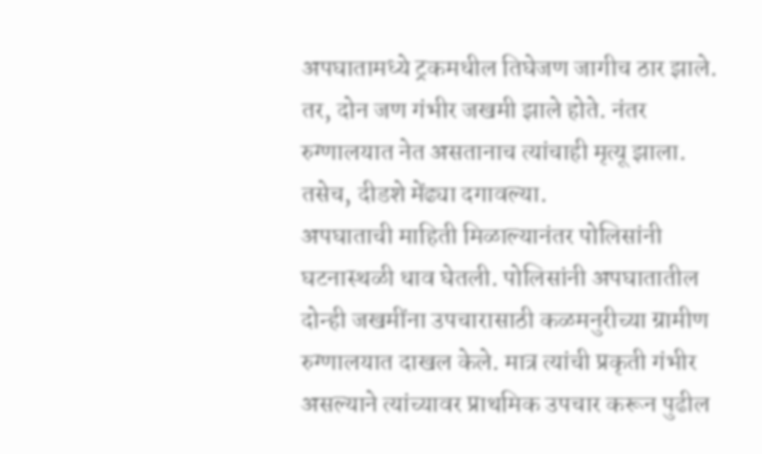अपघातामध्ये ट्रकमधील तिघेजण जागीच ठार झाले. तर, दोन जण गंभीर जखमी झाले होते. नंतर रुग्णालयात नेत असतानाच त्यांचाही मृत्यू झाला. तसेच, दीडशे मेंढ्या दगावल्या.
अपघाताची माहिती मिळाल्यानंतर पोलिसांनी घटनास्थळी धाव घेतली. पोलिसांनी अपघातातील दोन्ही जखमींना उपचारासाठी कळमनुरीच्या ग्रामीण रुग्णालयात दाखल केले. मात्र त्यांची प्रकृती गंभीर असल्याने त्यांच्यावर प्राथमिक उपचार करून पुढील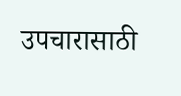उपचारासाठी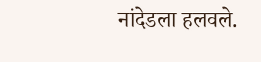नांदेडला हलवले.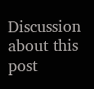Discussion about this post